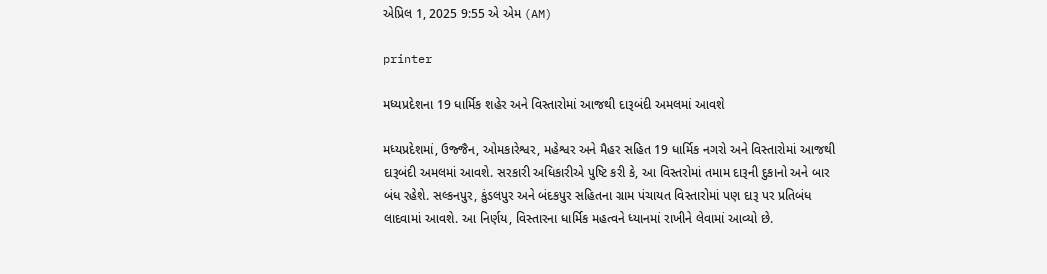એપ્રિલ 1, 2025 9:55 એ એમ (AM)

printer

મધ્યપ્રદેશના 19 ધાર્મિક શહેર અને વિસ્તારોમાં આજથી દારૂબંદી અમલમાં આવશે

મધ્યપ્રદેશમાં, ઉજ્જૈન, ઓમકારેશ્વર, મહેશ્વર અને મૈહર સહિત 19 ધાર્મિક નગરો અને વિસ્તારોમાં આજથી દારૂબંદી અમલમાં આવશે. સરકારી અધિકારીએ પુષ્ટિ કરી કે, આ વિસ્તરોમાં તમામ દારૂની દુકાનો અને બાર બંધ રહેશે. સલ્કનપુર, કુંડલપુર અને બંદકપુર સહિતના ગ્રામ પંચાયત વિસ્તારોમાં પણ દારૂ પર પ્રતિબંધ લાદવામાં આવશે. આ નિર્ણય, વિસ્તારના ધાર્મિક મહત્વને ધ્યાનમાં રાખીને લેવામાં આવ્યો છે.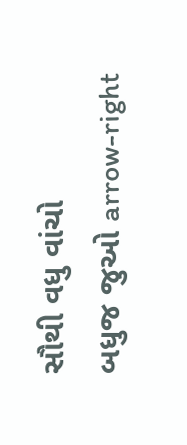સૌથી વધુ વાંચો
બધુજ જુઓ arrow-right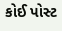કોઈ પોસ્ટ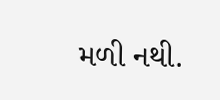મળી નથી.